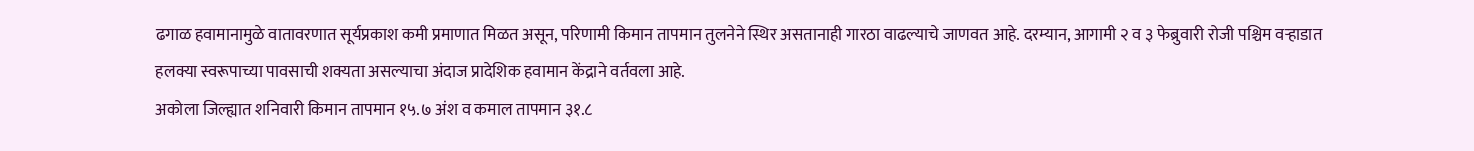ढगाळ हवामानामुळे वातावरणात सूर्यप्रकाश कमी प्रमाणात मिळत असून, परिणामी किमान तापमान तुलनेने स्थिर असतानाही गारठा वाढल्याचे जाणवत आहे. दरम्यान, आगामी २ व ३ फेब्रुवारी रोजी पश्चिम वऱ्हाडात हलक्या स्वरूपाच्या पावसाची शक्यता असल्याचा अंदाज प्रादेशिक हवामान केंद्राने वर्तवला आहे.
अकोला जिल्ह्यात शनिवारी किमान तापमान १५.७ अंश व कमाल तापमान ३१.८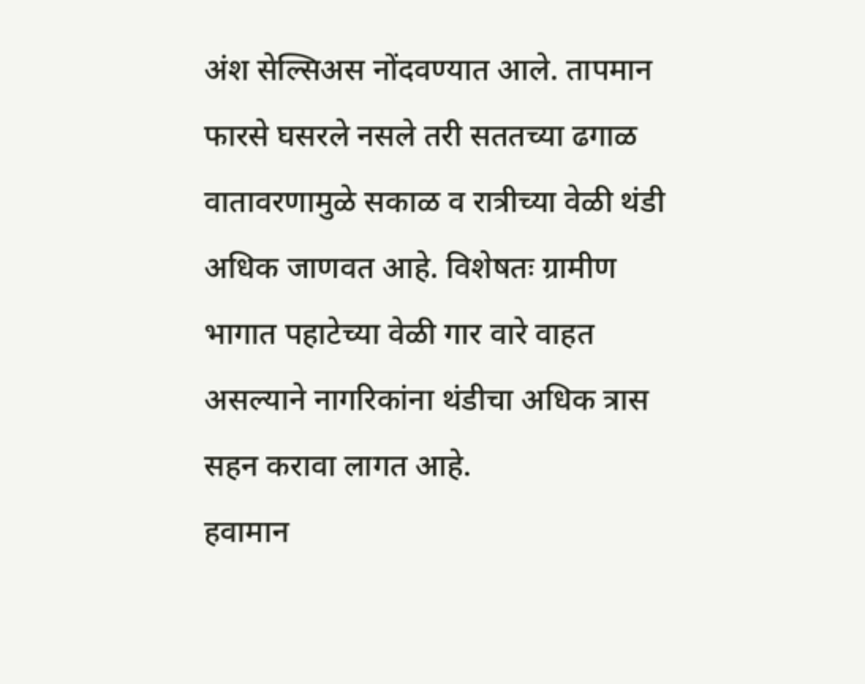अंश सेल्सिअस नोंदवण्यात आले. तापमान फारसे घसरले नसले तरी सततच्या ढगाळ वातावरणामुळे सकाळ व रात्रीच्या वेळी थंडी अधिक जाणवत आहे. विशेषतः ग्रामीण भागात पहाटेच्या वेळी गार वारे वाहत असल्याने नागरिकांना थंडीचा अधिक त्रास सहन करावा लागत आहे.
हवामान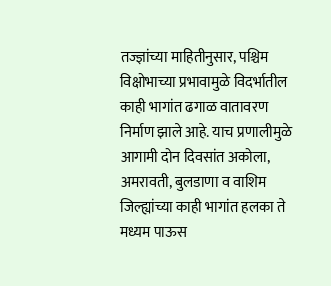तज्ज्ञांच्या माहितीनुसार, पश्चिम विक्षोभाच्या प्रभावामुळे विदर्भातील काही भागांत ढगाळ वातावरण निर्माण झाले आहे. याच प्रणालीमुळे आगामी दोन दिवसांत अकोला, अमरावती, बुलडाणा व वाशिम जिल्ह्यांच्या काही भागांत हलका ते मध्यम पाऊस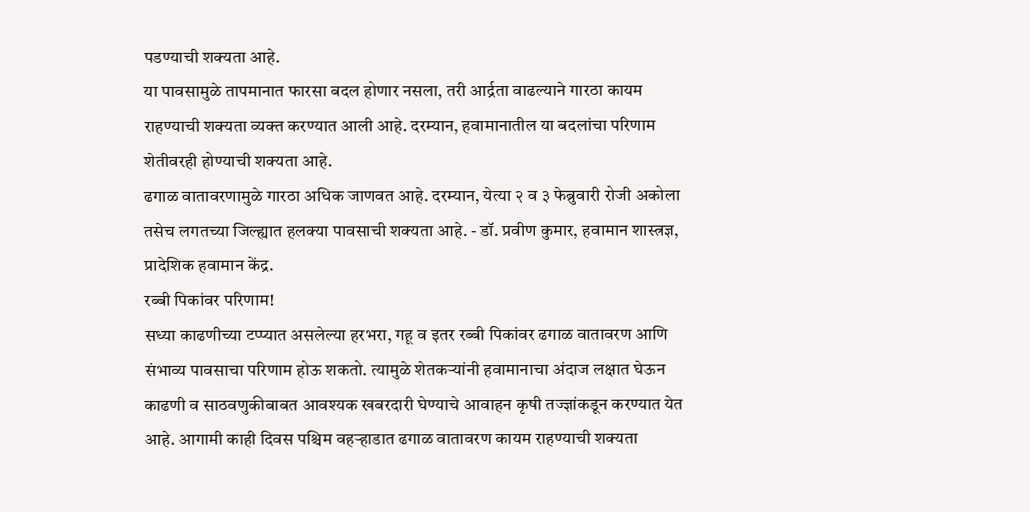पडण्याची शक्यता आहे.
या पावसामुळे तापमानात फारसा बदल होणार नसला, तरी आर्द्रता वाढल्याने गारठा कायम राहण्याची शक्यता व्यक्त करण्यात आली आहे. दरम्यान, हवामानातील या बदलांचा परिणाम शेतीवरही होण्याची शक्यता आहे.
ढगाळ वातावरणामुळे गारठा अधिक जाणवत आहे. दरम्यान, येत्या २ व ३ फेब्रुवारी रोजी अकोला तसेच लगतच्या जिल्ह्यात हलक्या पावसाची शक्यता आहे. - डॉ. प्रवीण कुमार, हवामान शास्त्रज्ञ, प्रादेशिक हवामान केंद्र.
रब्बी पिकांवर परिणाम!
सध्या काढणीच्या टप्प्यात असलेल्या हरभरा, गहू व इतर रब्बी पिकांवर ढगाळ वातावरण आणि संभाव्य पावसाचा परिणाम होऊ शकतो. त्यामुळे शेतकऱ्यांनी हवामानाचा अंदाज लक्षात घेऊन काढणी व साठवणुकीबाबत आवश्यक खबरदारी घेण्याचे आवाहन कृषी तज्ज्ञांकडून करण्यात येत आहे. आगामी काही दिवस पश्चिम वहऱ्हाडात ढगाळ वातावरण कायम राहण्याची शक्यता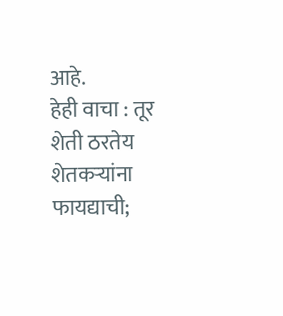आहे.
हेही वाचा : तूर शेती ठरतेय शेतकऱ्यांना फायद्याची;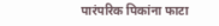पारंपरिक पिकांना फाटा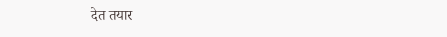देत तयार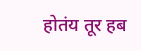होतंय तूर हब